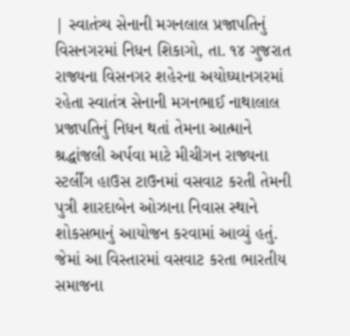| સ્વાતંત્ર્ય સેનાની મગનલાલ પ્રજાપતિનું વિસનગરમાં નિધન શિકાગો, તા. ૧૪ ગુજરાત રાજ્યના વિસનગર શહેરના અયોઘ્યાનગરમાં રહેતા સ્વાતંત્ર સેનાની મગનભાઈ નાથાલાલ પ્રજાપતિનું નિધન થતાં તેમના આત્માને શ્રદ્ધાંજલી અર્પવા માટે મીચીગન રાજ્યના સ્ટર્લીંગ હાઉસ ટાઉનમાં વસવાટ કરતી તેમની પુત્રી શારદાબેન ઓઝાના નિવાસ સ્થાને શોકસભાનું આયોજન કરવામાં આવ્યું હતું. જેમાં આ વિસ્તારમાં વસવાટ કરતા ભારતીય સમાજના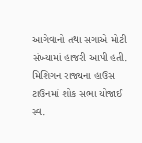આગેવાનો તથા સગાએ મોટી સંખ્યામાં હાજરી આપી હતી. મિશિગન રાજ્યના હાઉસ ટાઉનમાં શોક સભા યોજાઈ સ્વ.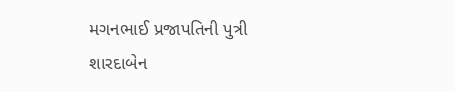મગનભાઈ પ્રજાપતિની પુત્રી શારદાબેન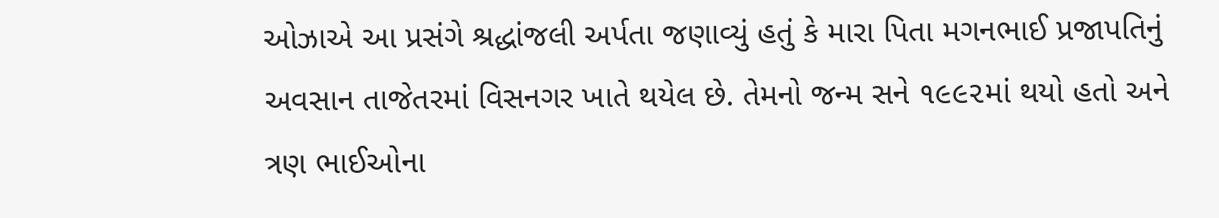ઓઝાએ આ પ્રસંગે શ્રદ્ધાંજલી અર્પતા જણાવ્યું હતું કે મારા પિતા મગનભાઈ પ્રજાપતિનું અવસાન તાજેતરમાં વિસનગર ખાતે થયેલ છે. તેમનો જન્મ સને ૧૯૯૨માં થયો હતો અને ત્રણ ભાઈઓના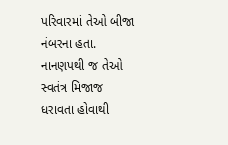પરિવારમાં તેઓ બીજા નંબરના હતા. નાનણપથી જ તેઓ સ્વતંત્ર મિજાજ ધરાવતા હોવાથી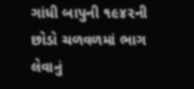ગાંધી બાપુની ૧૯૪૨ની છોડો ચળવળમાં ભાગ લેવાનું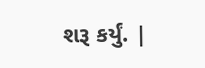શરૂ કર્યું. |